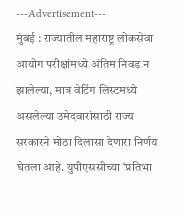---Advertisement---
मुंबई : राज्यातील महाराष्ट्र लोकसेवा आयोग परीक्षांमध्ये अंतिम निवड न झालेल्या, मात्र वेटिंग लिस्टमध्ये असलेल्या उमेदवारांसाठी राज्य सरकारने मोठा दिलासा देणारा निर्णय घेतला आहे. युपीएससीच्या ‘प्रतिभा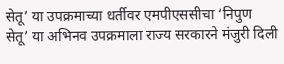सेतू’ या उपक्रमाच्या धर्तीवर एमपीएससीचा ‘निपुण सेतू’ या अभिनव उपक्रमाला राज्य सरकारने मंजुरी दिली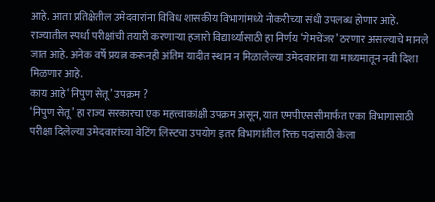आहे. आता प्रतिक्षेतील उमेदवारांना विविध शासकीय विभागांमध्ये नोकरीच्या संधी उपलब्ध होणार आहे.
राज्यातील स्पर्धा परीक्षांची तयारी करणाऱ्या हजारो विद्यार्थ्यांसाठी हा निर्णय ‘गेमचेंजर’ ठरणार असल्याचे मानले जात आहे. अनेक वर्षे प्रयत्न करूनही अंतिम यादीत स्थान न मिळालेल्या उमेदवारांना या माध्यमातून नवी दिशा मिळणार आहे.
काय आहे ‘निपुण सेतू’ उपक्रम ?
‘निपुण सेतू’ हा राज्य सरकारचा एक महत्त्वाकांक्षी उपक्रम असून, यात एमपीएससीमार्फत एका विभागासाठी परीक्षा दिलेल्या उमेदवारांच्या वेटिंग लिस्टचा उपयोग इतर विभागांतील रिक्त पदांसाठी केला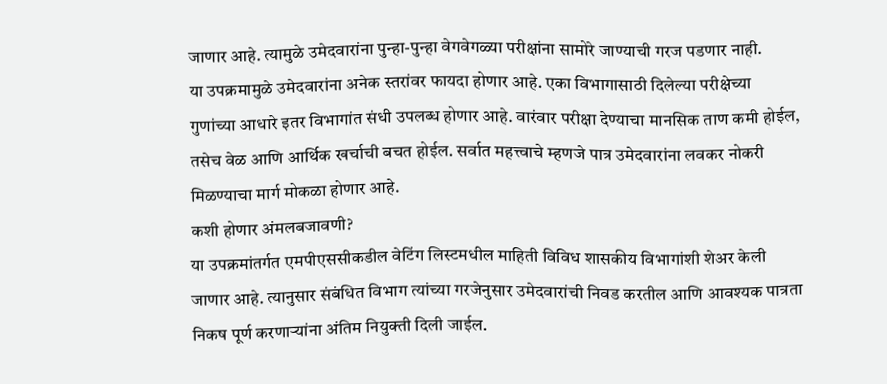जाणार आहे. त्यामुळे उमेदवारांना पुन्हा-पुन्हा वेगवेगळ्या परीक्षांना सामोरे जाण्याची गरज पडणार नाही.
या उपक्रमामुळे उमेदवारांना अनेक स्तरांवर फायदा होणार आहे. एका विभागासाठी दिलेल्या परीक्षेच्या गुणांच्या आधारे इतर विभागांत संधी उपलब्ध होणार आहे. वारंवार परीक्षा देण्याचा मानसिक ताण कमी होईल, तसेच वेळ आणि आर्थिक खर्चाची बचत होईल. सर्वात महत्त्वाचे म्हणजे पात्र उमेदवारांना लवकर नोकरी मिळण्याचा मार्ग मोकळा होणार आहे.
कशी होणार अंमलबजावणी?
या उपक्रमांतर्गत एमपीएससीकडील वेटिंग लिस्टमधील माहिती विविध शासकीय विभागांशी शेअर केली जाणार आहे. त्यानुसार संबंधित विभाग त्यांच्या गरजेनुसार उमेदवारांची निवड करतील आणि आवश्यक पात्रता निकष पूर्ण करणाऱ्यांना अंतिम नियुक्ती दिली जाईल.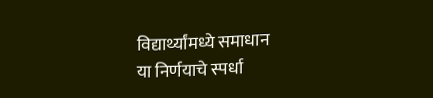विद्यार्थ्यांमध्ये समाधान
या निर्णयाचे स्पर्धा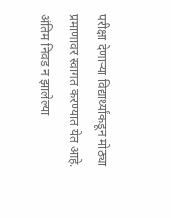परीक्षा देणाऱ्या विद्यार्थ्यांकडून मोठ्या प्रमाणावर स्वागत करण्यात येत आहे. अंतिम निवड न झालेल्या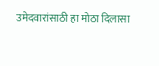उमेदवारांसाठी हा मोठा दिलासा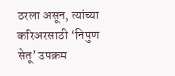ठरला असून, त्यांच्या करिअरसाठी ‘निपुण सेतू’ उपक्रम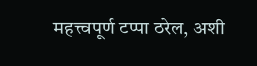महत्त्वपूर्ण टप्पा ठरेल, अशी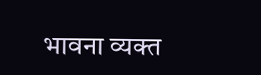भावना व्यक्त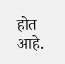होत आहे.